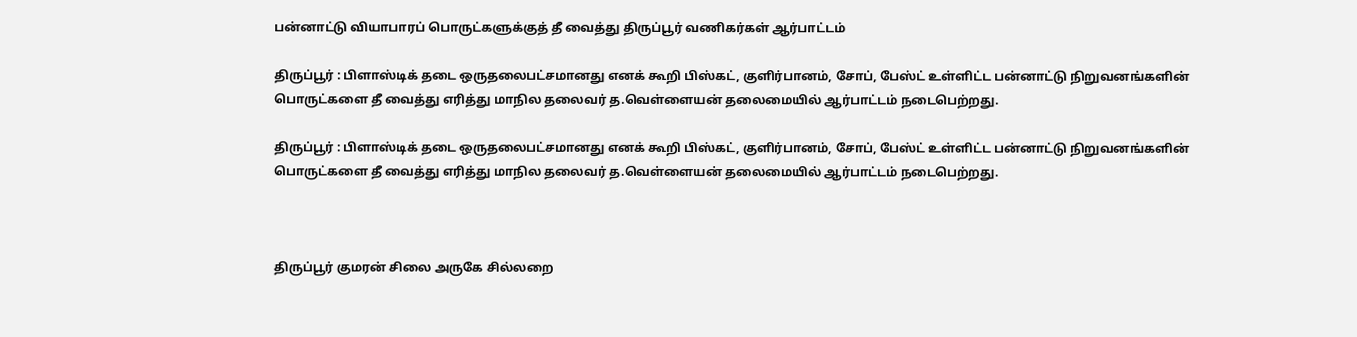பன்னாட்டு வியாபாரப் பொருட்களுக்குத் தீ வைத்து திருப்பூர் வணிகர்கள் ஆர்பாட்டம்

திருப்பூர் : பிளாஸ்டிக் தடை ஒருதலைபட்சமானது எனக் கூறி பிஸ்கட், குளிர்பானம், சோப், பேஸ்ட் உள்ளிட்ட பன்னாட்டு நிறுவனங்களின் பொருட்களை தீ வைத்து எரித்து மாநில தலைவர் த.வெள்ளையன் தலைமையில் ஆர்பாட்டம் நடைபெற்றது.

திருப்பூர் : பிளாஸ்டிக் தடை ஒருதலைபட்சமானது எனக் கூறி பிஸ்கட், குளிர்பானம், சோப், பேஸ்ட் உள்ளிட்ட பன்னாட்டு நிறுவனங்களின் பொருட்களை தீ வைத்து எரித்து மாநில தலைவர் த.வெள்ளையன் தலைமையில் ஆர்பாட்டம் நடைபெற்றது.



திருப்பூர் குமரன் சிலை அருகே சில்லறை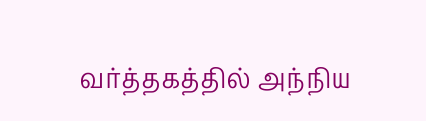வர்த்தகத்தில் அந்நிய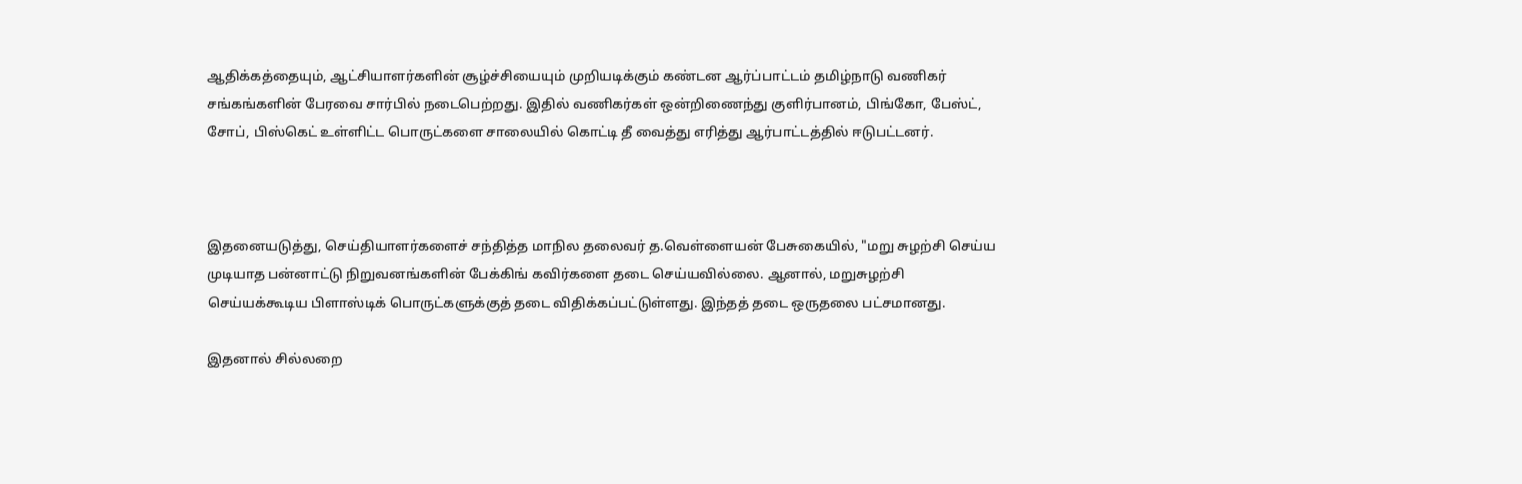ஆதிக்கத்தையும், ஆட்சியாளர்களின் சூழ்ச்சியையும் முறியடிக்கும் கண்டன ஆர்ப்பாட்டம் தமிழ்நாடு வணிகர் சங்கங்களின் பேரவை சார்பில் நடைபெற்றது. இதில் வணிகர்கள் ஒன்றிணைந்து குளிர்பானம், பிங்கோ, பேஸ்ட், சோப், பிஸ்கெட் உள்ளிட்ட பொருட்களை சாலையில் கொட்டி தீ வைத்து எரித்து ஆர்பாட்டத்தில் ஈடுபட்டனர்.



இதனையடுத்து, செய்தியாளர்களைச் சந்தித்த மாநில தலைவர் த.வெள்ளையன் பேசுகையில், "மறு சுழற்சி செய்ய முடியாத பன்னாட்டு நிறுவனங்களின் பேக்கிங் கவிர்களை தடை செய்யவில்லை. ஆனால், மறுசுழற்சி செய்யக்கூடிய பிளாஸ்டிக் பொருட்களுக்குத் தடை விதிக்கப்பட்டுள்ளது. இந்தத் தடை ஒருதலை பட்சமானது.

இதனால் சில்லறை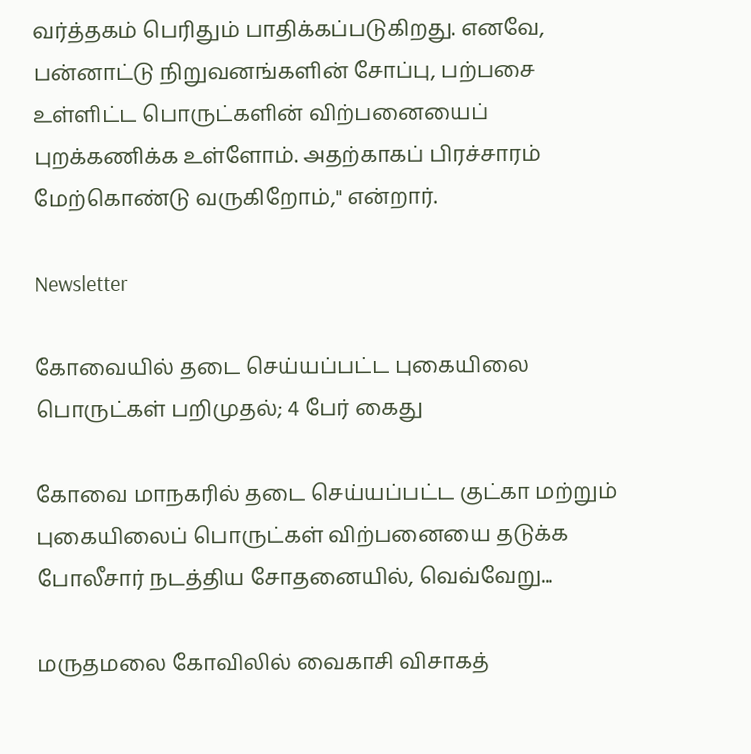வர்த்தகம் பெரிதும் பாதிக்கப்படுகிறது. எனவே, பன்னாட்டு நிறுவனங்களின் சோப்பு, பற்பசை உள்ளிட்ட பொருட்களின் விற்பனையைப் புறக்கணிக்க உள்ளோம். அதற்காகப் பிரச்சாரம் மேற்கொண்டு வருகிறோம்," என்றார்.

Newsletter

கோவையில் தடை செய்யப்பட்ட புகையிலை பொருட்கள் பறிமுதல்; 4 பேர் கைது

கோவை மாநகரில் தடை செய்யப்பட்ட குட்கா மற்றும் புகையிலைப் பொருட்கள் விற்பனையை தடுக்க போலீசார் நடத்திய சோதனையில், வெவ்வேறு...

மருதமலை கோவிலில் வைகாசி விசாகத்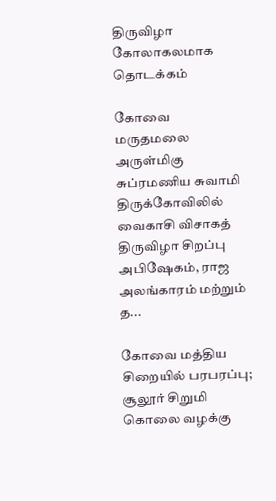திருவிழா கோலாகலமாக தொடக்கம்

கோவை மருதமலை அருள்மிகு சுப்ரமணிய சுவாமி திருக்கோவிலில் வைகாசி விசாகத் திருவிழா சிறப்பு அபிஷேகம், ராஜ அலங்காரம் மற்றும் த...

கோவை மத்திய சிறையில் பரபரப்பு; சூலூர் சிறுமி கொலை வழக்கு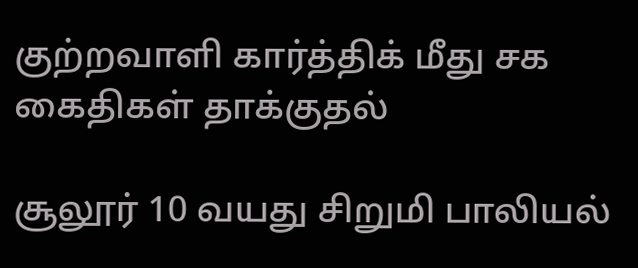குற்றவாளி கார்த்திக் மீது சக கைதிகள் தாக்குதல்

சூலூர் 10 வயது சிறுமி பாலியல்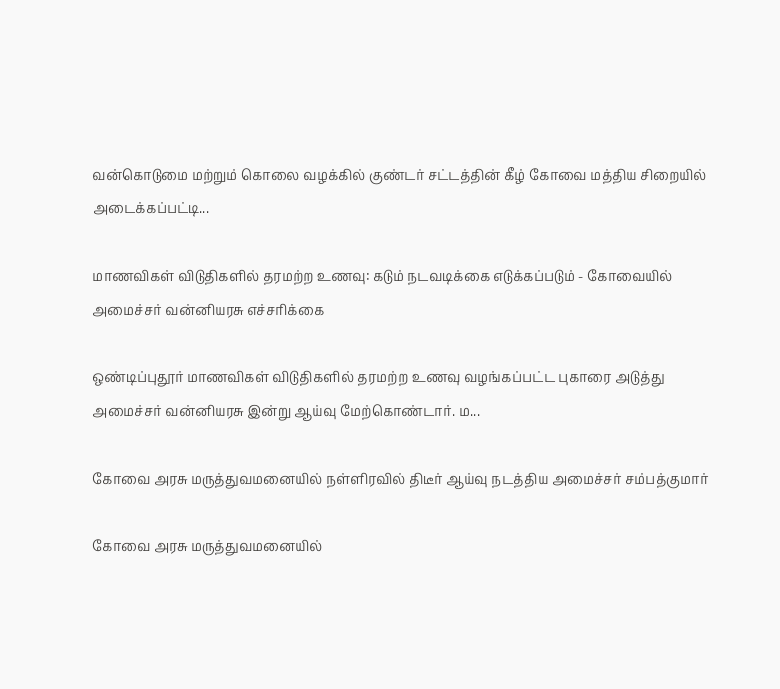வன்கொடுமை மற்றும் கொலை வழக்கில் குண்டர் சட்டத்தின் கீழ் கோவை மத்திய சிறையில் அடைக்கப்பட்டி...

மாணவிகள் விடுதிகளில் தரமற்ற உணவு: கடும் நடவடிக்கை எடுக்கப்படும் - கோவையில் அமைச்சர் வன்னியரசு எச்சரிக்கை

ஒண்டிப்புதூர் மாணவிகள் விடுதிகளில் தரமற்ற உணவு வழங்கப்பட்ட புகாரை அடுத்து அமைச்சர் வன்னியரசு இன்று ஆய்வு மேற்கொண்டார். ம...

கோவை அரசு மருத்துவமனையில் நள்ளிரவில் திடீர் ஆய்வு நடத்திய அமைச்சர் சம்பத்குமார்

கோவை அரசு மருத்துவமனையில்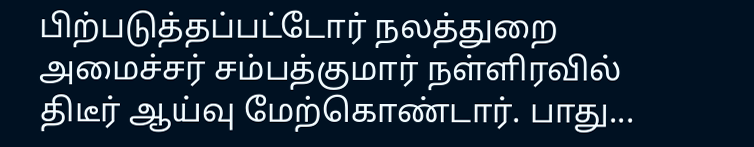பிற்படுத்தப்பட்டோர் நலத்துறை அமைச்சர் சம்பத்குமார் நள்ளிரவில் திடீர் ஆய்வு மேற்கொண்டார். பாது...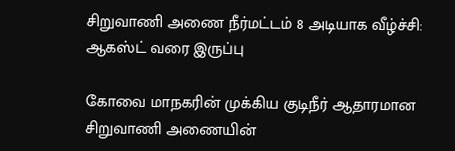சிறுவாணி அணை நீர்மட்டம் 8 அடியாக வீழ்ச்சி: ஆகஸ்ட் வரை இருப்பு

கோவை மாநகரின் முக்கிய குடிநீர் ஆதாரமான சிறுவாணி அணையின்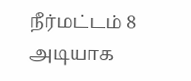நீர்மட்டம் 8 அடியாக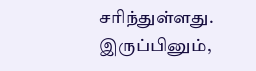சரிந்துள்ளது. இருப்பினும்,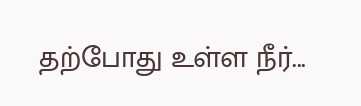தற்போது உள்ள நீர்...